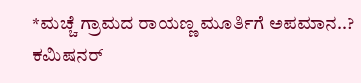*ಮಚ್ಚೆ ಗ್ರಾಮದ ರಾಯಣ್ಣ ಮೂರ್ತಿಗೆ ಅಪಮಾನ..? ಕಮಿಷನರ್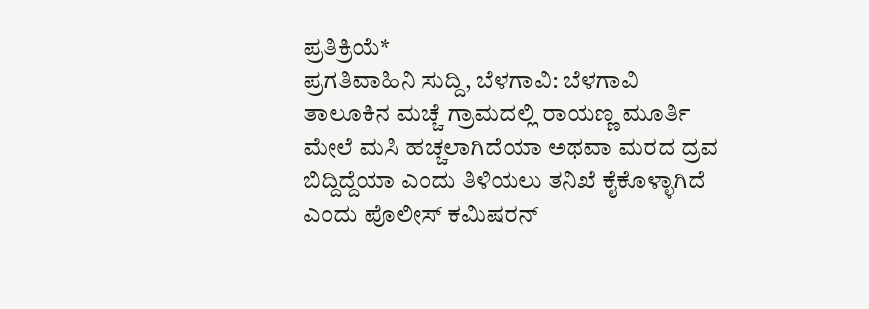ಪ್ರತಿಕ್ರಿಯೆ*
ಪ್ರಗತಿವಾಹಿನಿ ಸುದ್ದಿ, ಬೆಳಗಾವಿ: ಬೆಳಗಾವಿ ತಾಲೂಕಿನ ಮಚ್ಚೆ ಗ್ರಾಮದಲ್ಲಿ ರಾಯಣ್ಣ ಮೂರ್ತಿ ಮೇಲೆ ಮಸಿ ಹಚ್ಚಲಾಗಿದೆಯಾ ಅಥವಾ ಮರದ ದ್ರವ ಬಿದ್ದಿದ್ದೆಯಾ ಎಂದು ತಿಳಿಯಲು ತನಿಖೆ ಕೈಕೊಳ್ಳಾಗಿದೆ ಎಂದು ಪೊಲೀಸ್ ಕಮಿಷರನ್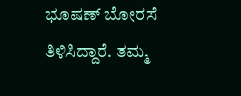ಭೂಷಣ್ ಬೋರಸೆ ತಿಳಿಸಿದ್ದಾರೆ. ತಮ್ಮ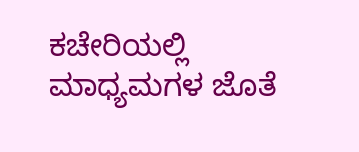ಕಚೇರಿಯಲ್ಲಿ ಮಾಧ್ಯಮಗಳ ಜೊತೆ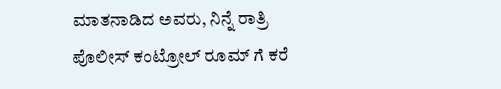ಮಾತನಾಡಿದ ಅವರು, ನಿನ್ನೆ ರಾತ್ರಿ ಪೊಲೀಸ್ ಕಂಟ್ರೋಲ್ ರೂಮ್ ಗೆ ಕರೆ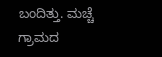ಬಂದಿತ್ತು. ಮಚ್ಚೆ ಗ್ರಾಮದ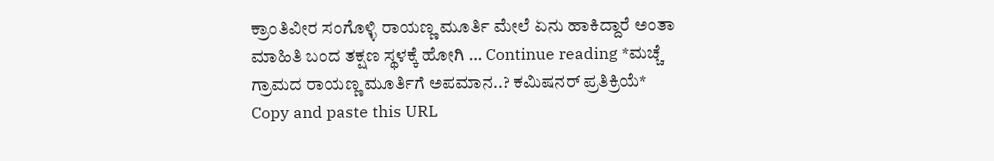ಕ್ರಾಂತಿವೀರ ಸಂಗೊಳ್ಳಿ ರಾಯಣ್ಣ ಮೂರ್ತಿ ಮೇಲೆ ಏನು ಹಾಕಿದ್ದಾರೆ ಅಂತಾ ಮಾಹಿತಿ ಬಂದ ತಕ್ಷಣ ಸ್ಥಳಕ್ಕೆ ಹೋಗಿ … Continue reading *ಮಚ್ಚೆ ಗ್ರಾಮದ ರಾಯಣ್ಣ ಮೂರ್ತಿಗೆ ಅಪಮಾನ..? ಕಮಿಷನರ್ ಪ್ರತಿಕ್ರಿಯೆ*
Copy and paste this URL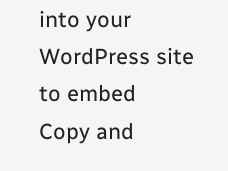into your WordPress site to embed
Copy and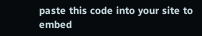paste this code into your site to embed